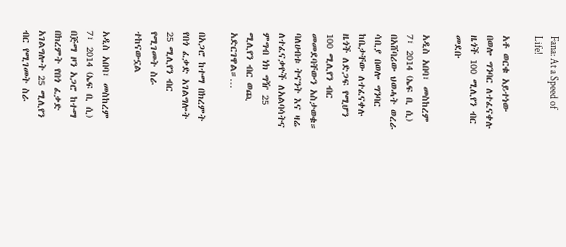Fana: At a Speed of Life!

አቶ ወርቁ አይተነው በወሎ ግንባር ለተፈናቀሉ ዜጎች 100 ሚሊየን ብር መደቡ

አዲስ አበባ፣ መስከረም 7፣ 2014 (ኤፍ ቢ ሲ) በአሸባሪው ህወሓት ወረራ ሳቢያ በወሎ ግንባር ከቤታቸው ለተፈናቀሉ ዜጎች ለድጋፍ የሚሆን 100 ሚሊየን ብር መመደባቸውን አስታወቁ። ባለሀብቱ ትናንት እና ዛሬ ለተፈናቃዮች ለአልባሳትና ምግብ ነክ ግዥ 25 ሚሊየን ብር ወጪ አድርገዋል።…

በአጋሮ ከተማ በክረምት የበጎ ፈቃድ አገልግሎት 25 ሚሊየን ብር የሚገመት ስራ ተከናውኗል

አዲስ አበባ፣ መስከረም 7፣ 2014 (ኤፍ ቢ ሲ) በጅማ ዞን አጋሮ ከተማ በክረምት የበጎ ፈቃድ አገልግሎት 25 ሚሊየን ብር የሚገመት ስራ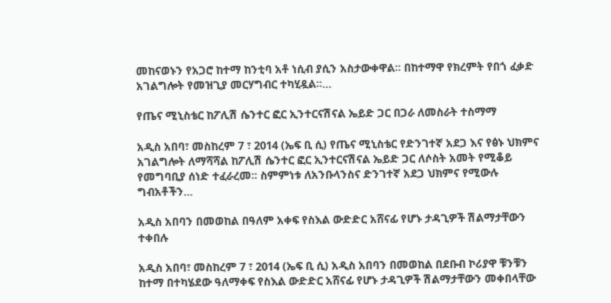መከናወኑን የአጋሮ ከተማ ከንቲባ አቶ ነሲብ ያሲን አስታውቀዋል፡፡ በከተማዋ የክረምት የበጎ ፈቃድ አገልግሎት የመዝጊያ መርሃግብር ተካሂዷል፡፡…

የጤና ሚኒስቴር ከፖሊሽ ሴንተር ፎር ኢንተርናሽናል ኤይድ ጋር በጋራ ለመስራት ተስማማ

አዲስ አበባ፣ መስከረም 7 ፣ 2014 (ኤፍ ቢ ሲ) የጤና ሚኒስቴር የድንገተኛ አደጋ እና የፅኑ ህክምና አገልግሎት ለማሻሻል ከፖሊሽ ሴንተር ፎር ኢንተርናሽናል ኤይድ ጋር ለሶስት አመት የሚቆይ የመግባቢያ ሰነድ ተፈራረመ፡፡ ስምምነቱ ለአንቡላንስና ድንገተኛ አደጋ ህክምና የሚውሉ ግብአቶችን…

አዲስ አበባን በመወከል በዓለም አቀፍ የስእል ውድድር አሸናፊ የሆኑ ታዳጊዎች ሽልማታቸውን ተቀበሉ

አዲስ አበባ፣ መስከረም 7 ፣ 2014 (ኤፍ ቢ ሲ) አዲስ አበባን በመወከል በደቡብ ኮሪያዋ ቹንቹን ከተማ በተካሄደው ዓለማቀፍ የስእል ውድድር አሸናፊ የሆኑ ታዳጊዎች ሽልማታቸውን መቀበላቸው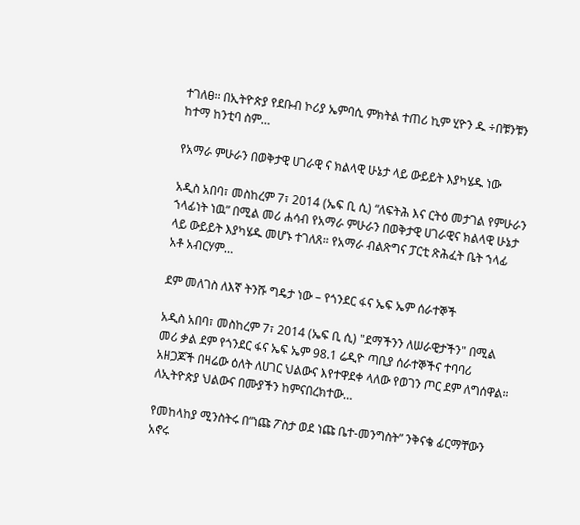ተገለፀ፡፡ በኢትዮጵያ የደቡብ ኮሪያ ኤምባሲ ምክትል ተጠሪ ኪም ሂዮን ዱ ÷በቹንቹን ከተማ ከንቲባ ስም…

የአማራ ምሁራን በወቅታዊ ሀገራዊ ና ክልላዊ ሁኔታ ላይ ውይይት እያካሄዱ ነው

አዲስ አበባ፣ መስከረም 7፣ 2014 (ኤፍ ቢ ሲ) “ለፍትሕ እና ርትዕ መታገል የምሁራን ኀላፊነት ነዉ” በሚል መሪ ሐሳብ የአማራ ምሁራን በወቅታዊ ሀገራዊና ክልላዊ ሁኔታ ላይ ውይይት እያካሄዱ መሆኑ ተገለጸ። የአማራ ብልጽግና ፓርቲ ጽሕፈት ቤት ኀላፊ አቶ አብርሃም…

ደም መለገስ ለእኛ ትንሹ ግዴታ ነው – የጎንደር ፋና ኤፍ ኤም ሰራተኞች

አዲስ አበባ፣ መስከረም 7፣ 2014 (ኤፍ ቢ ሲ) "ደማችንን ለሠራዊታችን" በሚል መሪ ቃል ደም የጎንደር ፋና ኤፍ ኤም 98.1 ሬዲዮ ጣቢያ ሰራተኞችና ተባባሪ አዘጋጆች በዛሬው ዕለት ለሀገር ህልውና እየተዋደቀ ላለው የወገን ጦር ደም ለግሰዋል። ለኢትዮጵያ ህልውና በሙያችን ከምናበረክተው…

የመከላከያ ሚንስትሩ በ“ነጩ ፖስታ ወደ ነጩ ቤተ-መንግስት” ንቅናቄ ፊርማቸውን አኖሩ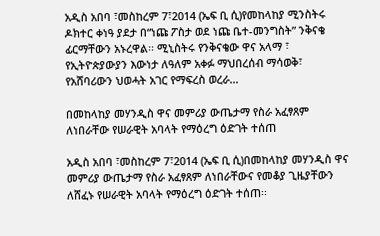አዲስ አበባ ፣መስከረም 7፣2014 (ኤፍ ቢ ሲ)የመከላከያ ሚንስትሩ ዶክተር ቀነዓ ያደታ በ“ነጩ ፖስታ ወደ ነጩ ቤተ-መንግስት” ንቅናቄ ፊርማቸውን አኑረዋል፡፡ ሚኒስትሩ የንቅናቄው ዋና አላማ ፣ የኢትዮጵያውያን እውነታ ለዓለም አቀፉ ማህበረሰብ ማሳወቅ፣ የአሸባሪውን ህወሓት አገር የማፍረስ ወረራ…

በመከላከያ መሃንዲስ ዋና መምሪያ ውጤታማ የስራ አፈፃጸም ለነበራቸው የሠራዊት አባላት የማዕረግ ዕድገት ተሰጠ

አዲስ አበባ ፣መስከረም 7፣2014 (ኤፍ ቢ ሲ)በመከላከያ መሃንዲስ ዋና መምሪያ ውጤታማ የስራ አፈፃጸም ለነበራቸውና የመቆያ ጊዜያቸውን ለሸፈኑ የሠራዊት አባላት የማዕረግ ዕድገት ተሰጠ፡፡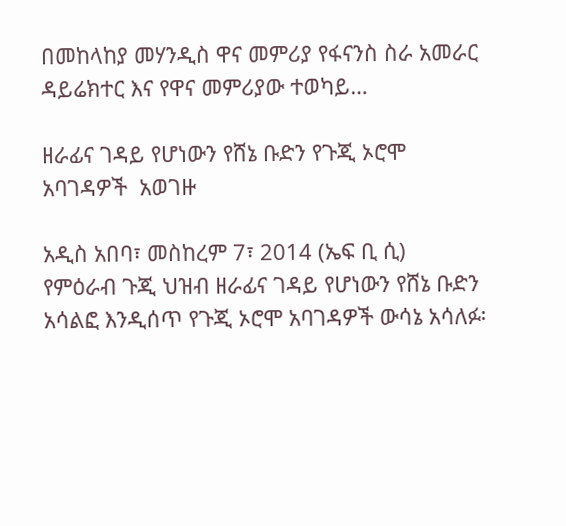በመከላከያ መሃንዲስ ዋና መምሪያ የፋናንስ ስራ አመራር ዳይሬክተር እና የዋና መምሪያው ተወካይ…

ዘራፊና ገዳይ የሆነውን የሸኔ ቡድን የጉጂ ኦሮሞ አባገዳዎች  አወገዙ

አዲስ አበባ፣ መስከረም 7፣ 2014 (ኤፍ ቢ ሲ)  የምዕራብ ጉጂ ህዝብ ዘራፊና ገዳይ የሆነውን የሸኔ ቡድን አሳልፎ እንዲሰጥ የጉጂ ኦሮሞ አባገዳዎች ውሳኔ አሳለፉ፡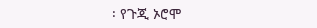፡ የጉጂ ኦሮሞ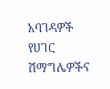አባገዳዎች የሀገር ሽማግሌዎችና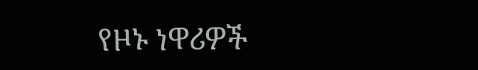የዞኑ ነዋሪዎች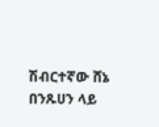ሽብርተኛው ሸኔ በንጹሀን ላይ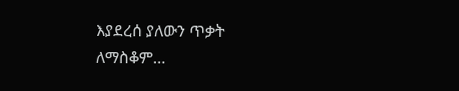እያደረሰ ያለውን ጥቃት ለማስቆም…